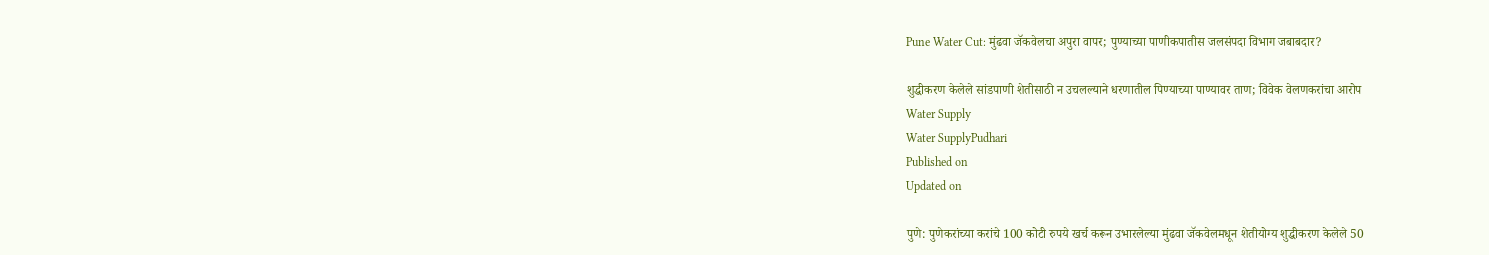Pune Water Cut: मुंढवा जॅकवेलचा अपुरा वापर; पुण्याच्या पाणीकपातीस जलसंपदा विभाग जबाबदार?

शुद्धीकरण केलेले सांडपाणी शेतीसाठी न उचलल्याने धरणातील पिण्याच्या पाण्यावर ताण; विवेक वेलणकरांचा आरोप
Water Supply
Water SupplyPudhari
Published on
Updated on

पुणे: पुणेकरांच्या करांचे 100 कोटी रुपये खर्च करून उभारलेल्या मुंढवा जॅकवेलमधून शेतीयोग्य शुद्धीकरण केलेले 50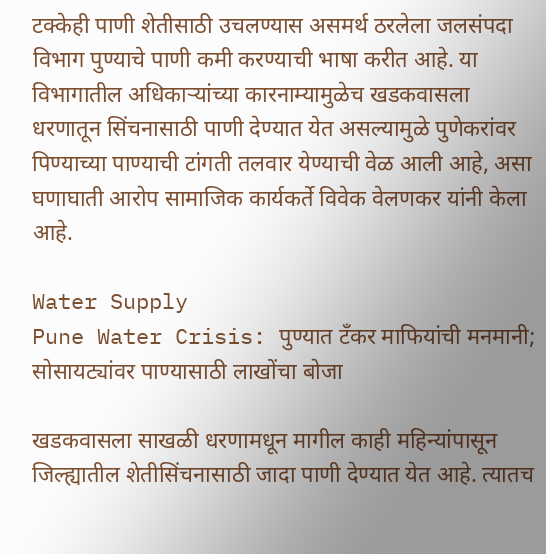टक्केही पाणी शेतीसाठी उचलण्यास असमर्थ ठरलेला जलसंपदा विभाग पुण्याचे पाणी कमी करण्याची भाषा करीत आहे. या विभागातील अधिकाऱ्यांच्या कारनाम्यामुळेच खडकवासला धरणातून सिंचनासाठी पाणी देण्यात येत असल्यामुळे पुणेकरांवर पिण्याच्या पाण्याची टांगती तलवार येण्याची वेळ आली आहे, असा घणाघाती आरोप सामाजिक कार्यकर्ते विवेक वेलणकर यांनी केला आहे.

Water Supply
Pune Water Crisis: पुण्यात टँकर माफियांची मनमानी; सोसायट्यांवर पाण्यासाठी लाखोंचा बोजा

खडकवासला साखळी धरणामधून मागील काही महिन्यांपासून जिल्ह्यातील शेतीसिंचनासाठी जादा पाणी देण्यात येत आहे. त्यातच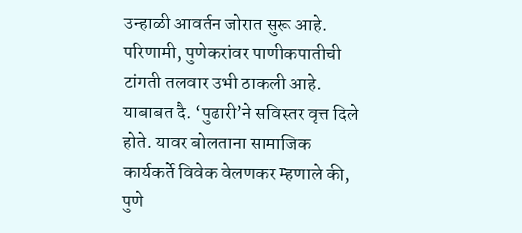उन्हाळी आवर्तन जोरात सुरू आहे. परिणामी, पुणेकरांवर पाणीकपातीची टांगती तलवार उभी ठाकली आहे. याबाबत दै. ‘पुढारी‌’ने सविस्तर वृत्त दिले होते. यावर बोलताना सामाजिक कार्यकर्ते विवेक वेलणकर म्हणाले की, पुणे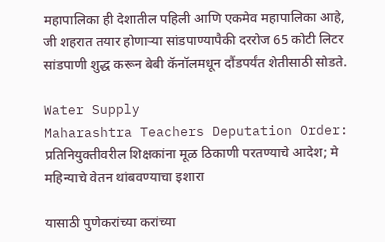महापालिका ही देशातील पहिली आणि एकमेव महापालिका आहे, जी शहरात तयार होणाऱ्या सांडपाण्यापैकी दररोज 65 कोटी लिटर सांडपाणी शुद्ध करून बेबी कॅनॉलमधून दौंडपर्यंत शेतीसाठी सोडते.

Water Supply
Maharashtra Teachers Deputation Order: प्रतिनियुक्तीवरील शिक्षकांना मूळ ठिकाणी परतण्याचे आदेश; मे महिन्याचे वेतन थांबवण्याचा इशारा

यासाठी पुणेकरांच्या करांच्या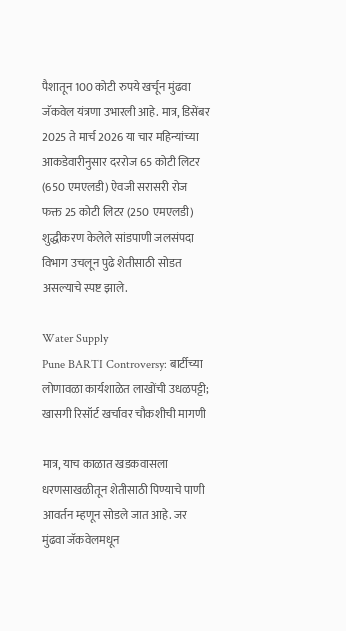पैशातून 100 कोटी रुपये खर्चून मुंढवा जॅकवेल यंत्रणा उभारली आहे. मात्र, डिसेंबर 2025 ते मार्च 2026 या चार महिन्यांच्या आकडेवारीनुसार दररोज 65 कोटी लिटर (650 एमएलडी) ऐवजी सरासरी रोज फक्त 25 कोटी लिटर (250 एमएलडी) शुद्धीकरण केलेले सांडपाणी जलसंपदा विभाग उचलून पुढे शेतीसाठी सोडत असल्याचे स्पष्ट झाले.

Water Supply
Pune BARTI Controversy: बार्टीच्या लोणावळा कार्यशाळेत लाखोंची उधळपट्टी; खासगी रिसॉर्ट खर्चावर चौकशीची मागणी

मात्र, याच काळात खडकवासला धरणसाखळीतून शेतीसाठी पिण्याचे पाणी आवर्तन म्हणून सोडले जात आहे. जर मुंढवा जॅकवेलमधून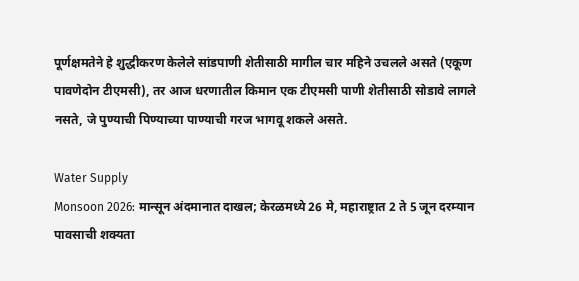पूर्णक्षमतेने हे शुद्धीकरण केलेले सांडपाणी शेतीसाठी मागील चार महिने उचलले असते (एकूण पावणेदोन टीएमसी), तर आज धरणातील किमान एक टीएमसी पाणी शेतीसाठी सोडावे लागले नसते, जे पुण्याची पिण्याच्या पाण्याची गरज भागवू शकले असते.

Water Supply
Monsoon 2026: मान्सून अंदमानात दाखल; केरळमध्ये 26 मे, महाराष्ट्रात 2 ते 5 जून दरम्यान पावसाची शक्यता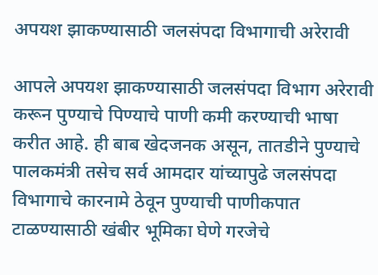अपयश झाकण्यासाठी जलसंपदा विभागाची अरेरावी

आपले अपयश झाकण्यासाठी जलसंपदा विभाग अरेरावी करून पुण्याचे पिण्याचे पाणी कमी करण्याची भाषा करीत आहे. ही बाब खेदजनक असून, तातडीने पुण्याचे पालकमंत्री तसेच सर्व आमदार यांच्यापुढे जलसंपदा विभागाचे कारनामे ठेवून पुण्याची पाणीकपात टाळण्यासाठी खंबीर भूमिका घेणे गरजेचे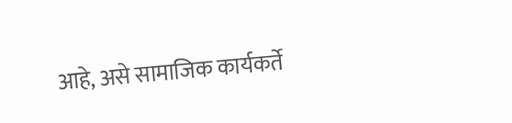आहे, असे सामाजिक कार्यकर्ते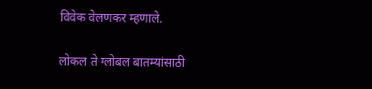विवेक वेलणकर म्हणाले.

लोकल ते ग्लोबल बातम्यांसाठी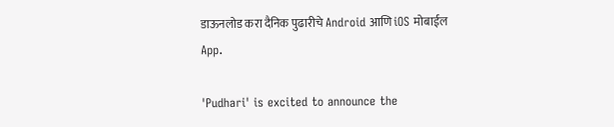डाऊनलोड करा दैनिक पुढारीचे Android आणि iOS मोबाईल App.

'Pudhari' is excited to announce the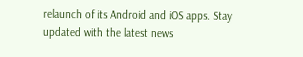relaunch of its Android and iOS apps. Stay updated with the latest news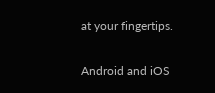at your fingertips.

Android and iOS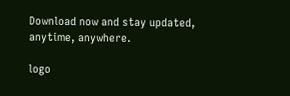Download now and stay updated, anytime, anywhere.

logo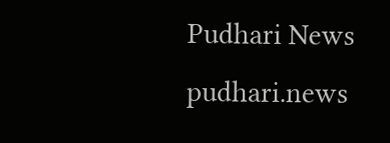Pudhari News
pudhari.news